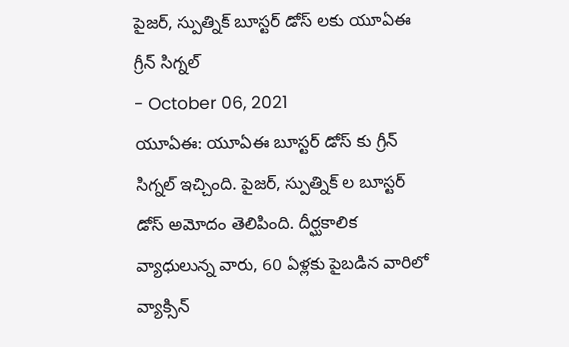పైజర్, స్పుత్నిక్ బూస్టర్ డోస్ లకు యూఏఈ గ్రీన్ సిగ్నల్
- October 06, 2021
యూఏఈ: యూఏఈ బూస్టర్ డోస్ కు గ్రీన్ సిగ్నల్ ఇచ్చింది. పైజర్, స్పుత్నిక్ ల బూస్టర్ డోస్ అమోదం తెలిపింది. దీర్ఘకాలిక వ్యాధులున్న వారు, 60 ఏళ్లకు పైబడిన వారిలో వ్యాక్సిన్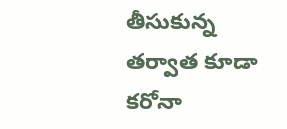తీసుకున్న తర్వాత కూడా కరోనా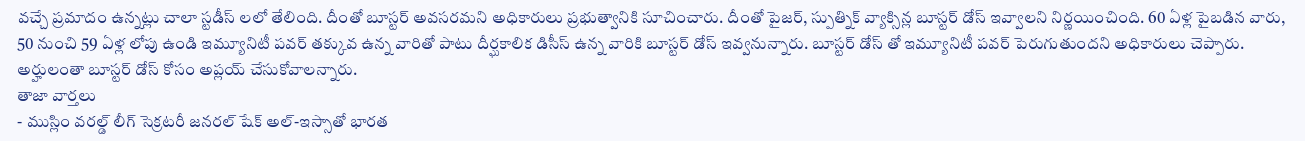వచ్చే ప్రమాదం ఉన్నట్లు చాలా స్టడీస్ లలో తేలింది. దీంతో బూస్టర్ అవసరమని అధికారులు ప్రభుత్వానికి సూచించారు. దీంతో పైజర్, స్పుత్నిక్ వ్యాక్సిన్ల బూస్టర్ డోస్ ఇవ్వాలని నిర్ణయించింది. 60 ఏళ్ల పైబడిన వారు, 50 నుంచి 59 ఏళ్ల లోపు ఉండి ఇమ్యూనిటీ పవర్ తక్కువ ఉన్న వారితో పాటు దీర్ఘకాలిక డిసీస్ ఉన్న వారికి బూస్టర్ డోస్ ఇవ్వనున్నారు. బూస్టర్ డోస్ తో ఇమ్యూనిటీ పవర్ పెరుగుతుందని అధికారులు చెప్పారు. అర్హులంతా బూస్టర్ డోస్ కోసం అప్లయ్ చేసుకోవాలన్నారు.
తాజా వార్తలు
- ముస్లిం వరల్డ్ లీగ్ సెక్రటరీ జనరల్ షేక్ అల్-ఇస్సాతో భారత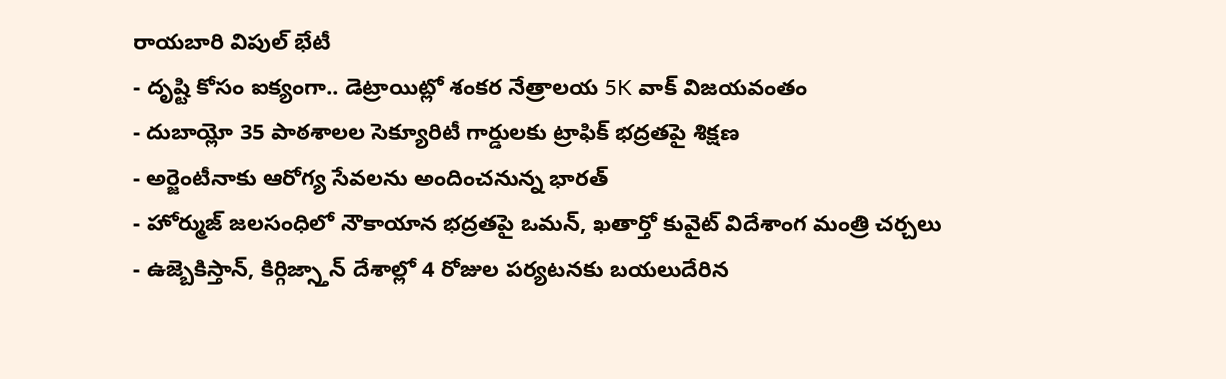రాయబారి విపుల్ భేటీ
- దృష్టి కోసం ఐక్యంగా.. డెట్రాయిట్లో శంకర నేత్రాలయ 5K వాక్ విజయవంతం
- దుబాయ్లో 35 పాఠశాలల సెక్యూరిటీ గార్డులకు ట్రాఫిక్ భద్రతపై శిక్షణ
- అర్జెంటీనాకు ఆరోగ్య సేవలను అందించనున్న భారత్
- హోర్ముజ్ జలసంధిలో నౌకాయాన భద్రతపై ఒమన్, ఖతార్తో కువైట్ విదేశాంగ మంత్రి చర్చలు
- ఉజ్బెకిస్తాన్, కిర్గిజ్స్తాన్ దేశాల్లో 4 రోజుల పర్యటనకు బయలుదేరిన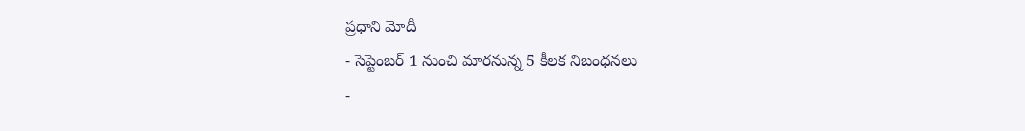ప్రధాని మోదీ
- సెప్టెంబర్ 1 నుంచి మారనున్న 5 కీలక నిబంధనలు
-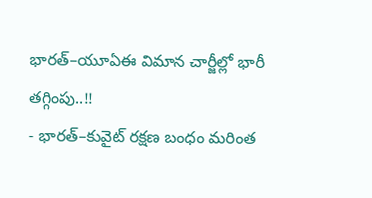భారత్–యూఏఈ విమాన చార్జీల్లో భారీ తగ్గింపు..!!
- భారత్–కువైట్ రక్షణ బంధం మరింత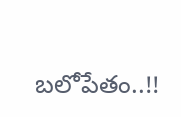బలోపేతం..!!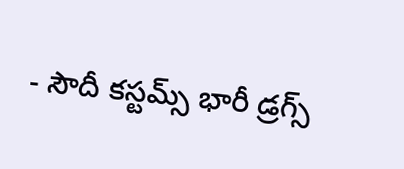- సౌదీ కస్టమ్స్ భారీ డ్రగ్స్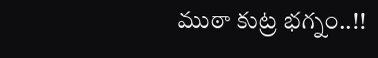ముఠా కుట్ర భగ్నం..!!